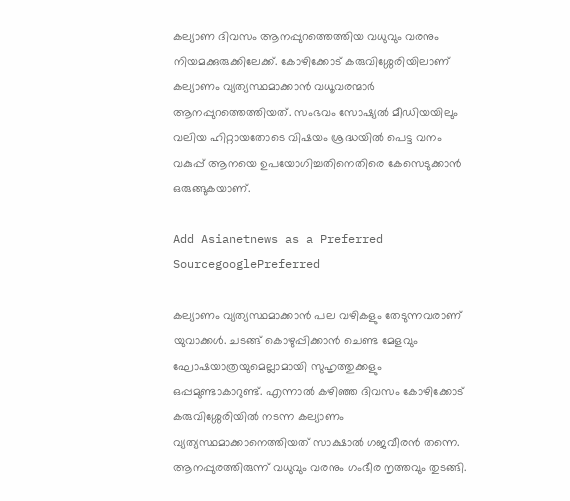കല്യാണ ദിവസം ആനപ്പുറത്തെത്തിയ വധുവും വരനും നിയമക്കുരുക്കിലേക്ക്. കോഴിക്കോട് കരുവിശ്ശേരിയിലാണ് കല്യാണം വ്യത്യസ്ഥമാക്കാന്‍ വധൂവരന്മാര്‍ ആനപ്പുറത്തെത്തിയത്. സംഭവം സോഷ്യല്‍ മീഡിയയിലും വലിയ ഹിറ്റായതോടെ വിഷയം ശ്രദ്ധയില്‍ പെട്ട വനം വകുപ്പ് ആനയെ ഉപയോഗിച്ചതിനെതിരെ കേസെടുക്കാന്‍ ഒരുങ്ങുകയാണ്.

Add Asianetnews as a Preferred SourcegooglePreferred

കല്യാണം വ്യത്യസ്ഥമാക്കാന്‍ പല വഴികളും തേടുന്നവരാണ് യുവാക്കള്‍. ചടങ്ങ് കൊഴുപ്പിക്കാന്‍ ചെണ്ട മേളവും ഘോഷയാത്രയുമെല്ലാമായി സുഹൃത്തുക്കളും ഒപ്പമുണ്ടാകാറുണ്ട്. എന്നാല്‍ കഴിഞ്ഞ ദിവസം കോഴിക്കോട് കരുവിശ്ശേരിയില്‍ നടന്ന കല്യാണം വ്യത്യസ്ഥമാക്കാനെത്തിയത് സാക്ഷാല്‍ ഗജവീരന്‍ തന്നെ. ആനപ്പുരത്തിരുന്ന് വധുവും വരനും ഗംഭീര നൃത്തവും തുടങ്ങി.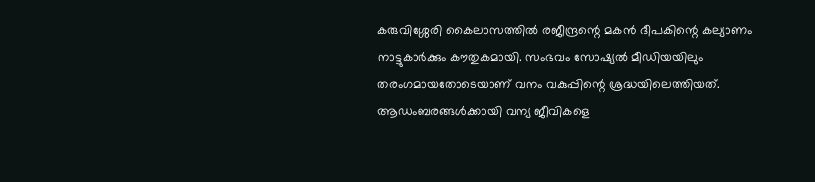കരുവിശ്ശേരി കൈലാസത്തില്‍ രജീന്ദ്രന്റെ മകന്‍ ദീപകിന്റെ കല്യാണം നാട്ടുകാര്‍ക്കും കൗതുകമായി. സംഭവം സോഷ്യല്‍ മീഡിയയിലും തരംഗമായതോടെയാണ് വനം വകുപ്പിന്റെ ശ്രദ്ധയിലെത്തിയത്. ആഡംബരങ്ങള്‍ക്കായി വന്യ ജീവികളെ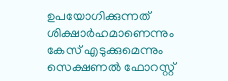ഉപയോഗിക്കുന്നത് ശിക്ഷാര്‍ഹമാണെന്നും കേസ് എടുക്കുമെന്നും സെക്ഷണല്‍ ഫോറസ്റ്റ്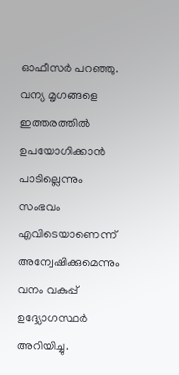ഓഫീസര്‍ പറഞ്ഞു. വന്യ മൃഗങ്ങളെ ഇത്തരത്തില്‍ ഉപയോഗിക്കാന്‍ പാടില്ലെന്നും സംഭവം എവിടെയാണെന്ന് അന്വേഷിക്കുമെന്നും വനം വകുപ്പ് ഉദ്ദ്യോഗസ്ഥര്‍ അറിയിച്ചു.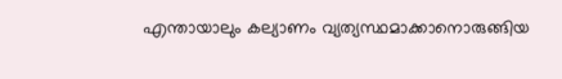എന്തായാലും കല്യാണം വ്യത്യസ്ഥമാക്കാനൊരുങ്ങിയ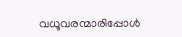വധൂവരന്മാരിപ്പോള്‍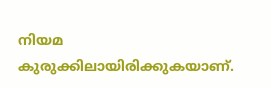നിയമ കുരുക്കിലായിരിക്കുകയാണ്.